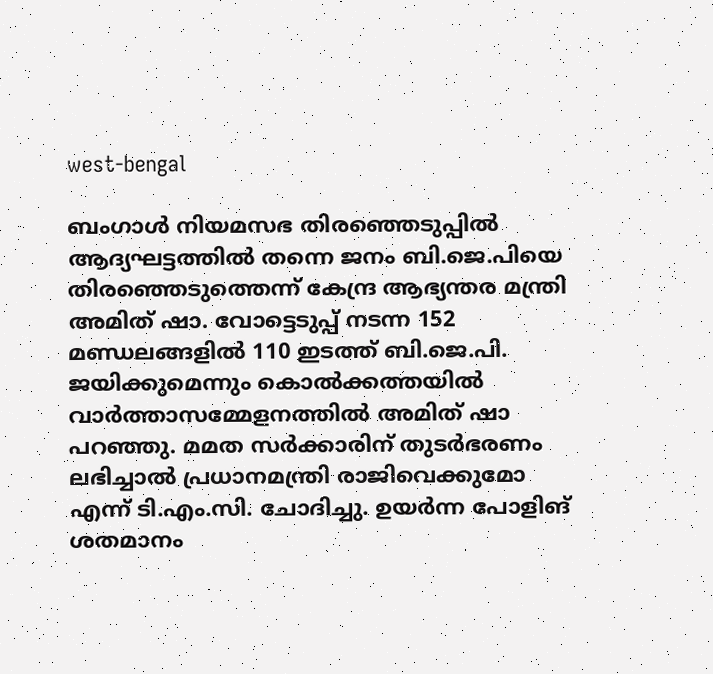west-bengal

ബംഗാള്‍ നിയമസഭ തിരഞ്ഞെടുപ്പില്‍ ആദ്യഘട്ടത്തില്‍ തന്നെ ജനം ബി.ജെ.പിയെ തിരഞ്ഞെടുത്തെന്ന് കേന്ദ്ര ആഭ്യന്തര മന്ത്രി അമിത് ഷാ. വോട്ടെടുപ്പ് നടന്ന 152 മണ്ഡലങ്ങളില്‍ 110 ഇടത്ത് ബി.ജെ.പി. ജയിക്കുമെന്നും കൊല്‍ക്കത്തയില്‍ വാര്‍ത്താസമ്മേളനത്തില്‍ അമിത് ഷാ പറഞ്ഞു. മമത സർക്കാരിന് തുടർഭരണം ലഭിച്ചാൽ പ്രധാനമന്ത്രി രാജിവെക്കുമോ എന്ന് ടി.എം.സി. ചോദിച്ചു. ഉയര്‍ന്ന പോളിങ് ശതമാനം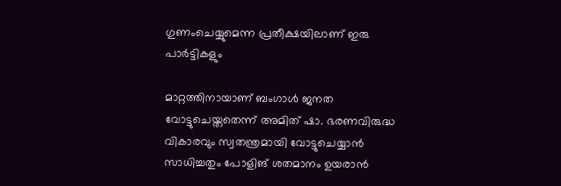ഗുണംചെയ്യുമെന്ന പ്രതീക്ഷയിലാണ് ഇരു പാര്‍ട്ടികളും

മാറ്റത്തിനായാണ് ബംഗാള്‍ ജനത വോട്ടുചെയ്തതെന്ന് അമിത് ഷാ. ഭരണവിരുദ്ധ വികാരവും സ്വതന്ത്രമായി വോട്ടുചെയ്യാന്‍ സാധിച്ചതും പോളിങ് ശതമാനം ഉയരാന്‍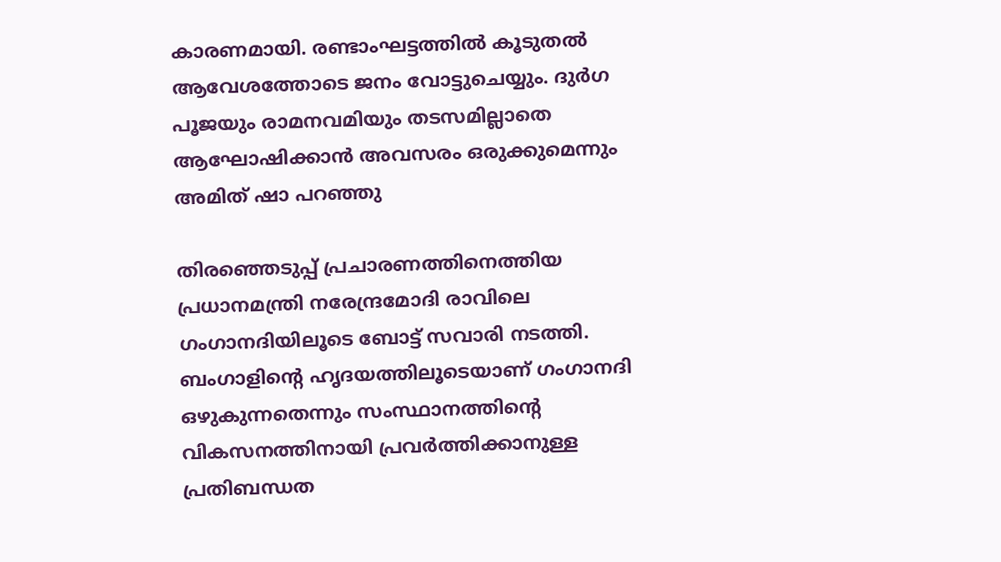കാരണമായി. രണ്ടാംഘട്ടത്തില്‍ കൂടുതല്‍ ആവേശത്തോടെ ജനം വോട്ടുചെയ്യും. ദുര്‍ഗ പൂജയും രാമനവമിയും തടസമില്ലാതെ ആഘോഷിക്കാന്‍ അവസരം ഒരുക്കുമെന്നും അമിത് ഷാ പറ‍ഞ്ഞു

തിരഞ്ഞെടുപ്പ് പ്രചാരണത്തിനെത്തിയ പ്രധാനമന്ത്രി നരേന്ദ്രമോദി രാവിലെ ഗംഗാനദിയിലൂടെ ബോട്ട് സവാരി നടത്തി. ബംഗാളിന്‍റെ ഹൃദയത്തിലൂടെയാണ് ഗംഗാനദി ഒഴുകുന്നതെന്നും സംസ്ഥാനത്തിന്‍റെ വികസനത്തിനായി പ്രവര്‍ത്തിക്കാനുള്ള പ്രതിബന്ധത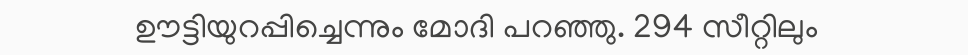ഊട്ടിയുറപ്പിച്ചെന്നും മോദി പറഞ്ഞു. 294 സീറ്റിലും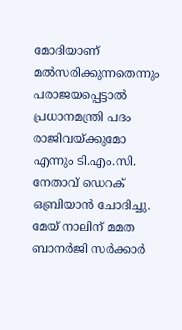മോദിയാണ് മല്‍സരിക്കുന്നതെന്നും പരാജയപ്പെട്ടാല്‍ പ്രധാനമന്ത്രി പദം രാജിവയ്ക്കുമോ എന്നും ടി.എം.സി. നേതാവ് ഡെറക് ഒബ്രിയാന്‍ ചോദിച്ചു. മേയ് നാലിന് മമത ബാനര്‍ജി സര്‍ക്കാര്‍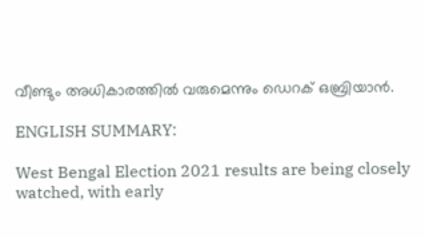വീണ്ടും അധികാരത്തില്‍ വരുമെന്നും ഡെറക് ഒബ്രിയാന്‍.

ENGLISH SUMMARY:

West Bengal Election 2021 results are being closely watched, with early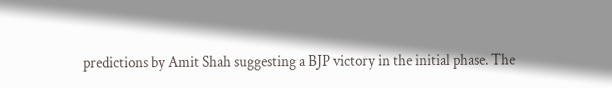predictions by Amit Shah suggesting a BJP victory in the initial phase. The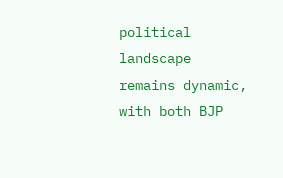political landscape remains dynamic, with both BJP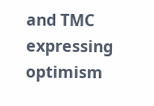and TMC expressing optimism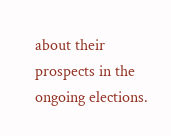about their prospects in the ongoing elections.